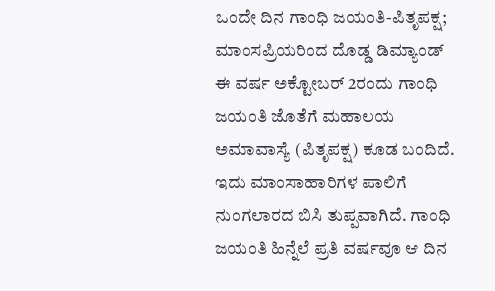ಒಂದೇ ದಿನ ಗಾಂಧಿ ಜಯಂತಿ-ಪಿತೃಪಕ್ಷ; ಮಾಂಸಪ್ರಿಯರಿಂದ ದೊಡ್ಡ ಡಿಮ್ಯಾಂಡ್
ಈ ವರ್ಷ ಅಕ್ಟೋಬರ್ 2ರಂದು ಗಾಂಧಿ ಜಯಂತಿ ಜೊತೆಗೆ ಮಹಾಲಯ ಅಮಾವಾಸ್ಯೆ (ಪಿತೃಪಕ್ಷ) ಕೂಡ ಬಂದಿದೆ. ಇದು ಮಾಂಸಾಹಾರಿಗಳ ಪಾಲಿಗೆ ನುಂಗಲಾರದ ಬಿಸಿ ತುಪ್ಪವಾಗಿದೆ. ಗಾಂಧಿ ಜಯಂತಿ ಹಿನ್ನೆಲೆ ಪ್ರತಿ ವರ್ಷವೂ ಆ ದಿನ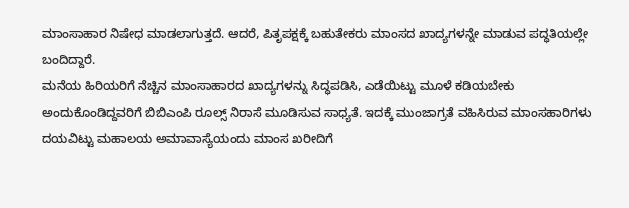ಮಾಂಸಾಹಾರ ನಿಷೇಧ ಮಾಡಲಾಗುತ್ತದೆ. ಆದರೆ, ಪಿತೃಪಕ್ಷಕ್ಕೆ ಬಹುತೇಕರು ಮಾಂಸದ ಖಾದ್ಯಗಳನ್ನೇ ಮಾಡುವ ಪದ್ಧತಿಯಲ್ಲೇ ಬಂದಿದ್ದಾರೆ.
ಮನೆಯ ಹಿರಿಯರಿಗೆ ನೆಚ್ಚಿನ ಮಾಂಸಾಹಾರದ ಖಾದ್ಯಗಳನ್ನು ಸಿದ್ಧಪಡಿಸಿ, ಎಡೆಯಿಟ್ಟು ಮೂಳೆ ಕಡಿಯಬೇಕು ಅಂದುಕೊಂಡಿದ್ದವರಿಗೆ ಬಿಬಿಎಂಪಿ ರೂಲ್ಸ್ ನಿರಾಸೆ ಮೂಡಿಸುವ ಸಾಧ್ಯತೆ. ಇದಕ್ಕೆ ಮುಂಜಾಗ್ರತೆ ವಹಿಸಿರುವ ಮಾಂಸಹಾರಿಗಳು ದಯವಿಟ್ಟು ಮಹಾಲಯ ಅಮಾವಾಸ್ಯೆಯಂದು ಮಾಂಸ ಖರೀದಿಗೆ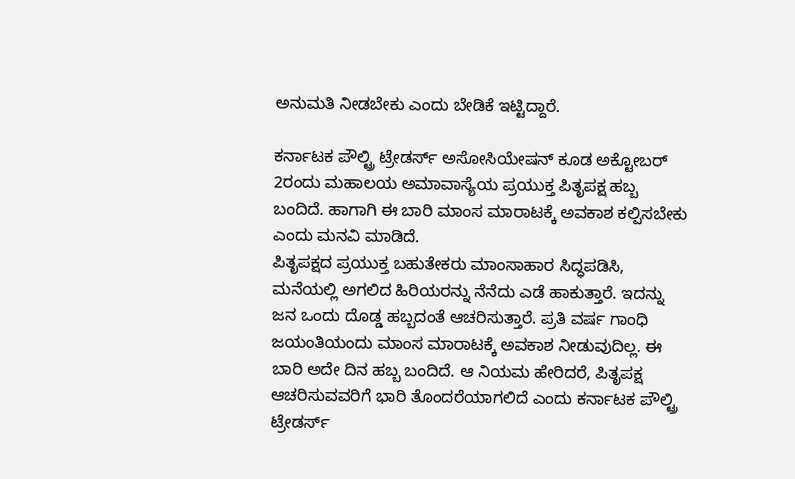ಅನುಮತಿ ನೀಡಬೇಕು ಎಂದು ಬೇಡಿಕೆ ಇಟ್ಟಿದ್ದಾರೆ.

ಕರ್ನಾಟಕ ಪೌಲ್ಟ್ರಿ ಟ್ರೇಡರ್ಸ್ ಅಸೋಸಿಯೇಷನ್ ಕೂಡ ಅಕ್ಟೋಬರ್ 2ರಂದು ಮಹಾಲಯ ಅಮಾವಾಸ್ಯೆಯ ಪ್ರಯುಕ್ತ ಪಿತೃಪಕ್ಷ ಹಬ್ಬ ಬಂದಿದೆ. ಹಾಗಾಗಿ ಈ ಬಾರಿ ಮಾಂಸ ಮಾರಾಟಕ್ಕೆ ಅವಕಾಶ ಕಲ್ಪಿಸಬೇಕು ಎಂದು ಮನವಿ ಮಾಡಿದೆ.
ಪಿತೃಪಕ್ಷದ ಪ್ರಯುಕ್ತ ಬಹುತೇಕರು ಮಾಂಸಾಹಾರ ಸಿದ್ಧಪಡಿಸಿ, ಮನೆಯಲ್ಲಿ ಅಗಲಿದ ಹಿರಿಯರನ್ನು ನೆನೆದು ಎಡೆ ಹಾಕುತ್ತಾರೆ. ಇದನ್ನು ಜನ ಒಂದು ದೊಡ್ಡ ಹಬ್ಬದಂತೆ ಆಚರಿಸುತ್ತಾರೆ. ಪ್ರತಿ ವರ್ಷ ಗಾಂಧಿ ಜಯಂತಿಯಂದು ಮಾಂಸ ಮಾರಾಟಕ್ಕೆ ಅವಕಾಶ ನೀಡುವುದಿಲ್ಲ. ಈ ಬಾರಿ ಅದೇ ದಿನ ಹಬ್ಬ ಬಂದಿದೆ. ಆ ನಿಯಮ ಹೇರಿದರೆ, ಪಿತೃಪಕ್ಷ ಆಚರಿಸುವವರಿಗೆ ಭಾರಿ ತೊಂದರೆಯಾಗಲಿದೆ ಎಂದು ಕರ್ನಾಟಕ ಪೌಲ್ಟ್ರಿ ಟ್ರೇಡರ್ಸ್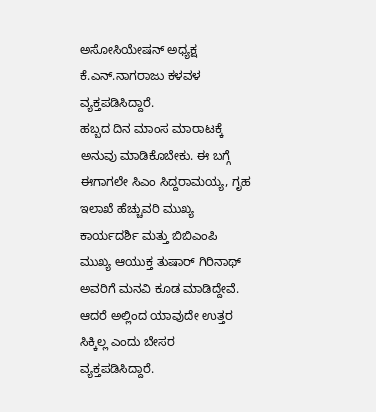ಅಸೋಸಿಯೇಷನ್ ಅಧ್ಯಕ್ಷ ಕೆ.ಎನ್.ನಾಗರಾಜು ಕಳವಳ ವ್ಯಕ್ತಪಡಿಸಿದ್ದಾರೆ.
ಹಬ್ಬದ ದಿನ ಮಾಂಸ ಮಾರಾಟಕ್ಕೆ ಅನುವು ಮಾಡಿಕೊಬೇಕು. ಈ ಬಗ್ಗೆ ಈಗಾಗಲೇ ಸಿಎಂ ಸಿದ್ದರಾಮಯ್ಯ, ಗೃಹ ಇಲಾಖೆ ಹೆಚ್ಚುವರಿ ಮುಖ್ಯ ಕಾರ್ಯದರ್ಶಿ ಮತ್ತು ಬಿಬಿಎಂಪಿ ಮುಖ್ಯ ಆಯುಕ್ತ ತುಷಾರ್ ಗಿರಿನಾಥ್ ಅವರಿಗೆ ಮನವಿ ಕೂಡ ಮಾಡಿದ್ದೇವೆ. ಆದರೆ ಅಲ್ಲಿಂದ ಯಾವುದೇ ಉತ್ತರ ಸಿಕ್ಕಿಲ್ಲ ಎಂದು ಬೇಸರ ವ್ಯಕ್ತಪಡಿಸಿದ್ದಾರೆ.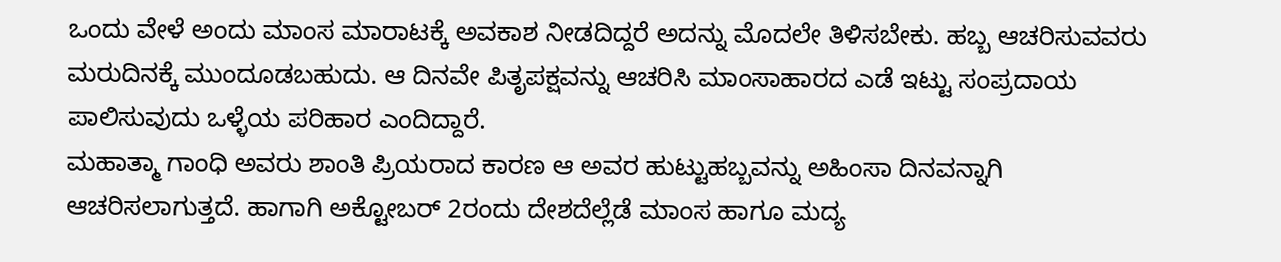ಒಂದು ವೇಳೆ ಅಂದು ಮಾಂಸ ಮಾರಾಟಕ್ಕೆ ಅವಕಾಶ ನೀಡದಿದ್ದರೆ ಅದನ್ನು ಮೊದಲೇ ತಿಳಿಸಬೇಕು. ಹಬ್ಬ ಆಚರಿಸುವವರು ಮರುದಿನಕ್ಕೆ ಮುಂದೂಡಬಹುದು. ಆ ದಿನವೇ ಪಿತೃಪಕ್ಷವನ್ನು ಆಚರಿಸಿ ಮಾಂಸಾಹಾರದ ಎಡೆ ಇಟ್ಟು ಸಂಪ್ರದಾಯ ಪಾಲಿಸುವುದು ಒಳ್ಳೆಯ ಪರಿಹಾರ ಎಂದಿದ್ದಾರೆ.
ಮಹಾತ್ಮಾ ಗಾಂಧಿ ಅವರು ಶಾಂತಿ ಪ್ರಿಯರಾದ ಕಾರಣ ಆ ಅವರ ಹುಟ್ಟುಹಬ್ಬವನ್ನು ಅಹಿಂಸಾ ದಿನವನ್ನಾಗಿ ಆಚರಿಸಲಾಗುತ್ತದೆ. ಹಾಗಾಗಿ ಅಕ್ಟೋಬರ್ 2ರಂದು ದೇಶದೆಲ್ಲೆಡೆ ಮಾಂಸ ಹಾಗೂ ಮದ್ಯ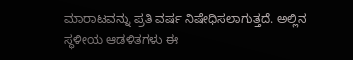ಮಾರಾಟವನ್ನು ಪ್ರತಿ ವರ್ಷ ನಿಷೇಧಿಸಲಾಗುತ್ತದೆ. ಅಲ್ಲಿನ ಸ್ಥಳೀಯ ಆಡಳಿತಗಳು ಈ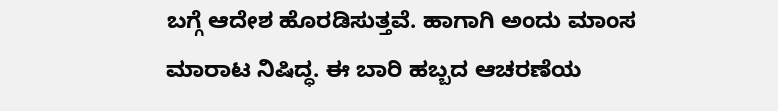ಬಗ್ಗೆ ಆದೇಶ ಹೊರಡಿಸುತ್ತವೆ. ಹಾಗಾಗಿ ಅಂದು ಮಾಂಸ ಮಾರಾಟ ನಿಷಿದ್ಧ. ಈ ಬಾರಿ ಹಬ್ಬದ ಆಚರಣೆಯ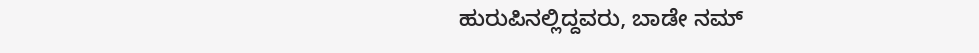ಹುರುಪಿನಲ್ಲಿದ್ದವರು, ಬಾಡೇ ನಮ್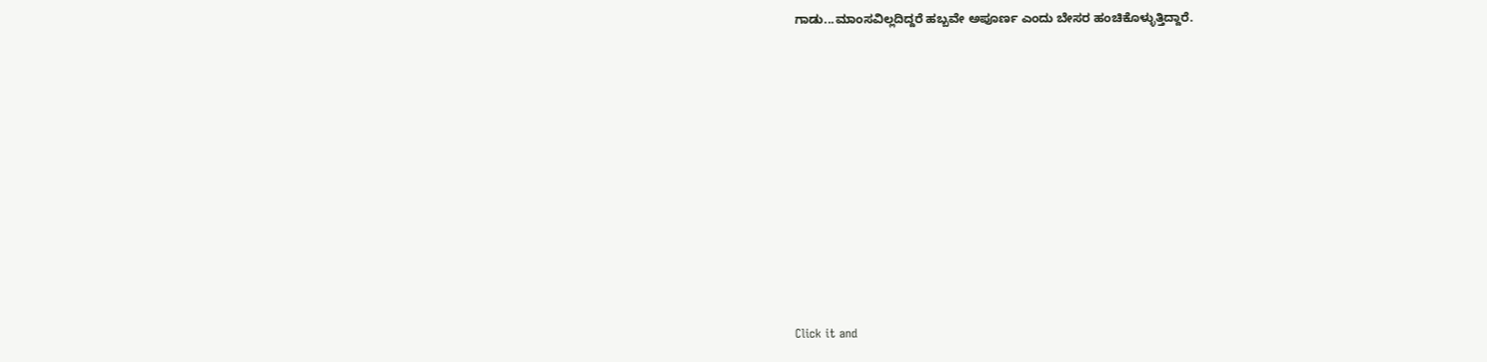ಗಾಡು...ಮಾಂಸವಿಲ್ಲದಿದ್ದರೆ ಹಬ್ಬವೇ ಅಪೂರ್ಣ ಎಂದು ಬೇಸರ ಹಂಚಿಕೊಳ್ಳುತ್ತಿದ್ದಾರೆ.












Click it and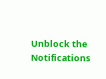Unblock the Notifications